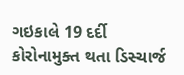ગઇકાલે 19 દર્દી કોરોનામુક્ત થતા ડિસ્ચાર્જ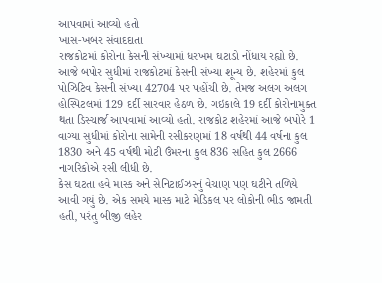આપવામાં આવ્યો હતો
ખાસ-ખબર સંવાદદાતા
રાજકોટમાં કોરોના કેસની સંખ્યામાં ધરખમ ઘટાડો નોંધાય રહ્યો છે. આજે બપોર સુધીમાં રાજકોટમાં કેસની સંખ્યા શૂન્ય છે. શહેરમાં કુલ પોઝિટિવ કેસની સંખ્યા 42704 પર પહોંચી છે. તેમજ અલગ અલગ હોસ્પિટલમાં 129 દર્દી સારવાર હેઠળ છે. ગઇકાલે 19 દર્દી કોરોનામુક્ત થતા ડિસ્ચાર્જ આપવામાં આવ્યો હતો. રાજકોટ શહેરમાં આજે બપોરે 1 વાગ્યા સુધીમાં કોરોના સામેની રસીકરણમાં 18 વર્ષથી 44 વર્ષના કુલ 1830 અને 45 વર્ષથી મોટી ઉંમરના કુલ 836 સહિત કુલ 2666 નાગરિકોએ રસી લીધી છે.
કેસ ઘટતા હવે માસ્ક અને સેનિટાઈઝરનું વેચાણ પણ ઘટીને તળિયે આવી ગયું છે. એક સમયે માસ્ક માટે મેડિકલ પર લોકોની ભીડ જામતી હતી, પરંતુ બીજી લહેર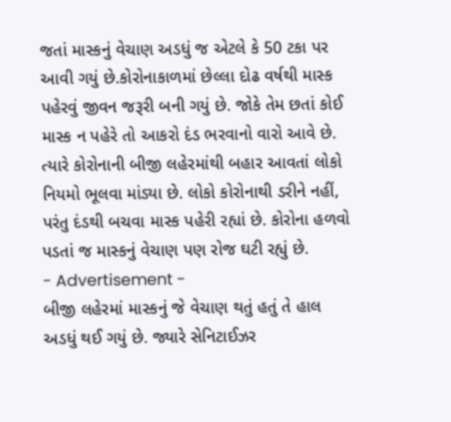જતાં માસ્કનું વેચાણ અડધું જ એટલે કે 50 ટકા પર આવી ગયું છે.કોરોનાકાળમાં છેલ્લા દોઢ વર્ષથી માસ્ક પહેરવું જીવન જરૂરી બની ગયું છે. જોકે તેમ છતાં કોઈ માસ્ક ન પહેરે તો આકરો દંડ ભરવાનો વારો આવે છે. ત્યારે કોરોનાની બીજી લહેરમાંથી બહાર આવતાં લોકો નિયમો ભૂલવા માંડ્યા છે. લોકો કોરોનાથી ડરીને નહીં, પરંતુ દંડથી બચવા માસ્ક પહેરી રહ્યાં છે. કોરોના હળવો પડતાં જ માસ્કનું વેચાણ પણ રોજ ઘટી રહ્યું છે.
- Advertisement -
બીજી લહેરમાં માસ્કનું જે વેચાણ થતું હતું તે હાલ અડધું થઈ ગયું છે. જ્યારે સેનિટાઈઝર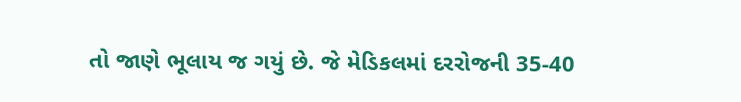તો જાણે ભૂલાય જ ગયું છે. જે મેડિકલમાં દરરોજની 35-40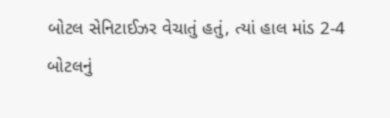બોટલ સેનિટાઈઝર વેચાતું હતું, ત્યાં હાલ માંડ 2-4 બોટલનું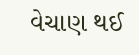વેચાણ થઈ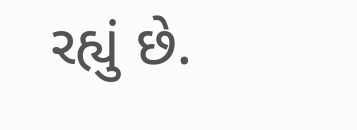રહ્યું છે.